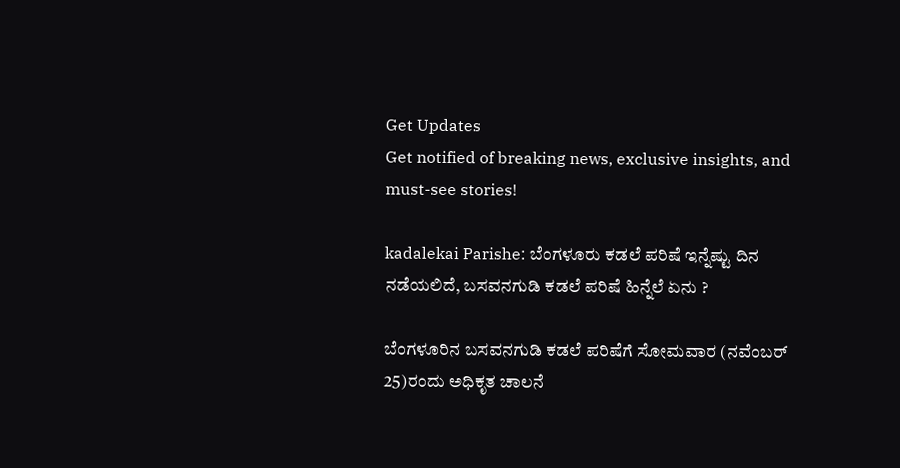Get Updates
Get notified of breaking news, exclusive insights, and must-see stories!

kadalekai Parishe: ಬೆಂಗಳೂರು ಕಡಲೆ ಪರಿಷೆ ಇನ್ನೆಷ್ಟು ದಿನ ನಡೆಯಲಿದೆ, ಬಸವನಗುಡಿ ಕಡಲೆ ಪರಿಷೆ ಹಿನ್ನೆಲೆ ಏನು ?

ಬೆಂಗಳೂರಿನ ಬಸವನಗುಡಿ ಕಡಲೆ ಪರಿಷೆಗೆ ಸೋಮವಾರ (ನವೆಂಬರ್‌ 25)ರಂದು ಅಧಿಕೃತ ಚಾಲನೆ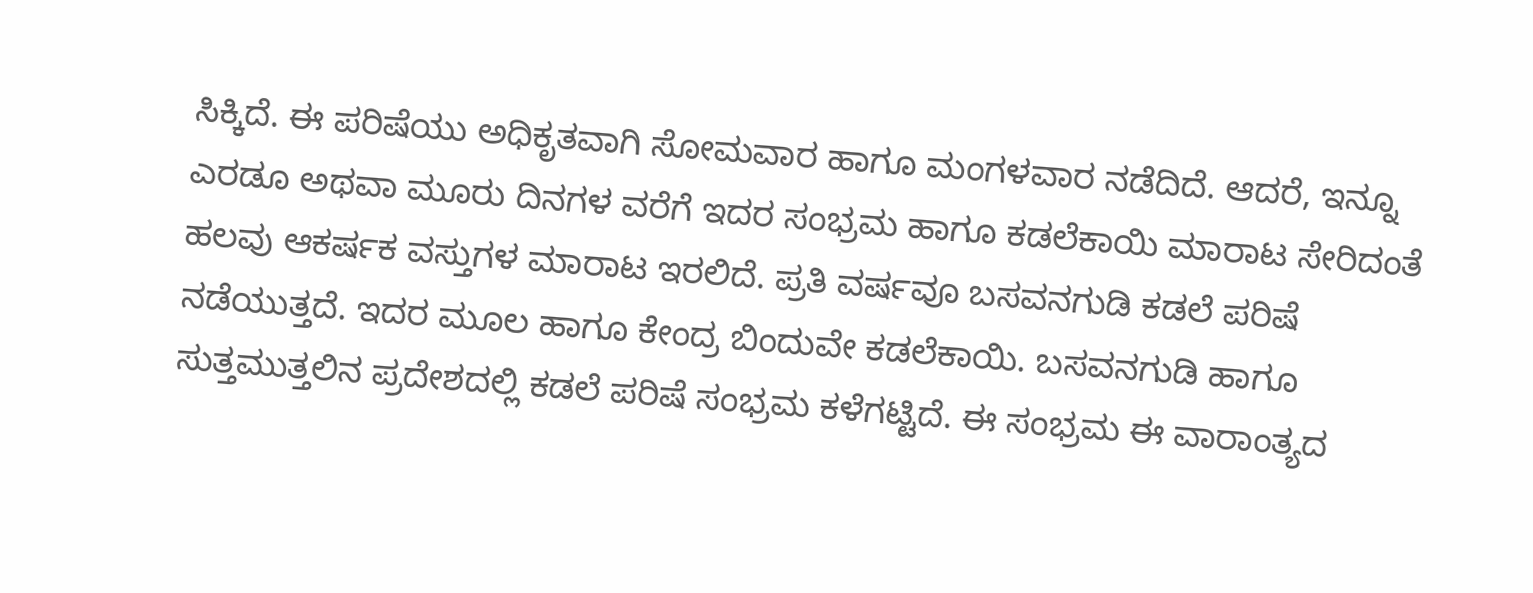ಸಿಕ್ಕಿದೆ. ಈ ಪರಿಷೆಯು ಅಧಿಕೃತವಾಗಿ ಸೋಮವಾರ ಹಾಗೂ ಮಂಗಳವಾರ ನಡೆದಿದೆ. ಆದರೆ, ಇನ್ನೂ ಎರಡೂ ಅಥವಾ ಮೂರು ದಿನಗಳ ವರೆಗೆ ಇದರ ಸಂಭ್ರಮ ಹಾಗೂ ಕಡಲೆಕಾಯಿ ಮಾರಾಟ ಸೇರಿದಂತೆ ಹಲವು ಆಕರ್ಷಕ ವಸ್ತುಗಳ ಮಾರಾಟ ಇರಲಿದೆ. ಪ್ರತಿ ವರ್ಷವೂ ಬಸವನಗುಡಿ ಕಡಲೆ ಪರಿಷೆ ನಡೆಯುತ್ತದೆ. ಇದರ ಮೂಲ ಹಾಗೂ ಕೇಂದ್ರ ಬಿಂದುವೇ ಕಡಲೆಕಾಯಿ. ಬಸವನಗುಡಿ ಹಾಗೂ ಸುತ್ತಮುತ್ತಲಿನ ಪ್ರದೇಶದಲ್ಲಿ ಕಡಲೆ ಪರಿಷೆ ಸಂಭ್ರಮ ಕಳೆಗಟ್ಟಿದೆ. ಈ ಸಂಭ್ರಮ ಈ ವಾರಾಂತ್ಯದ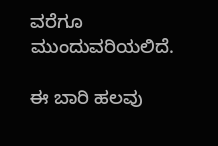ವರೆಗೂ ಮುಂದುವರಿಯಲಿದೆ.

ಈ ಬಾರಿ ಹಲವು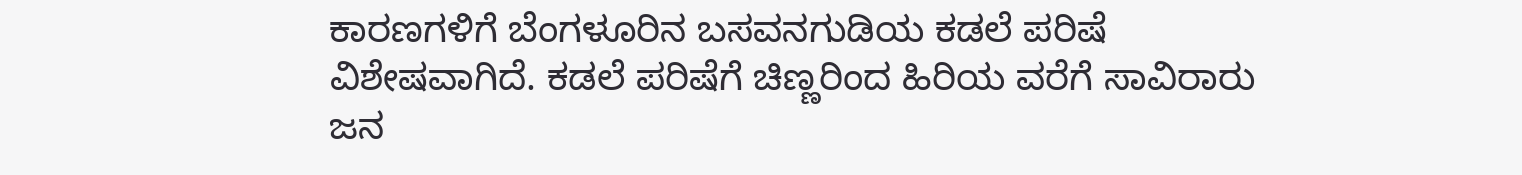ಕಾರಣಗಳಿಗೆ ಬೆಂಗಳೂರಿನ ಬಸವನಗುಡಿಯ ಕಡಲೆ ಪರಿಷೆ ವಿಶೇಷವಾಗಿದೆ. ಕಡಲೆ ಪರಿಷೆಗೆ ಚಿಣ್ಣರಿಂದ ಹಿರಿಯ ವರೆಗೆ ಸಾವಿರಾರು ಜನ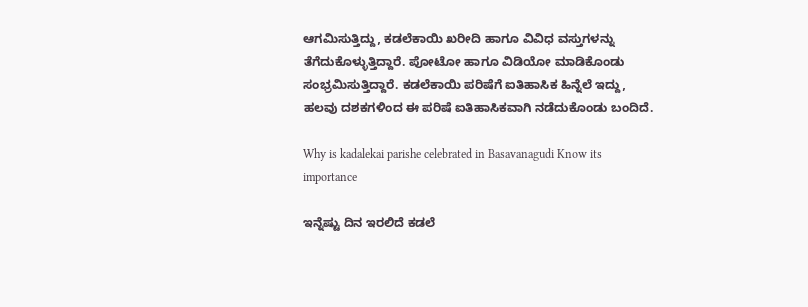ಆಗಮಿಸುತ್ತಿದ್ದು, ಕಡಲೆಕಾಯಿ ಖರೀದಿ ಹಾಗೂ ವಿವಿಧ ವಸ್ತುಗಳನ್ನು ತೆಗೆದುಕೊಳ್ಳುತ್ತಿದ್ದಾರೆ. ಪೋಟೋ ಹಾಗೂ ವಿಡಿಯೋ ಮಾಡಿಕೊಂಡು ಸಂಭ್ರಮಿಸುತ್ತಿದ್ದಾರೆ. ಕಡಲೆಕಾಯಿ ಪರಿಷೆಗೆ ಐತಿಹಾಸಿಕ ಹಿನ್ನೆಲೆ ಇದ್ದು, ಹಲವು ದಶಕಗಳಿಂದ ಈ ಪರಿಷೆ ಐತಿಹಾಸಿಕವಾಗಿ ನಡೆದುಕೊಂಡು ಬಂದಿದೆ.

Why is kadalekai parishe celebrated in Basavanagudi Know its importance

ಇನ್ನೆಷ್ಟು ದಿನ ಇರಲಿದೆ ಕಡಲೆ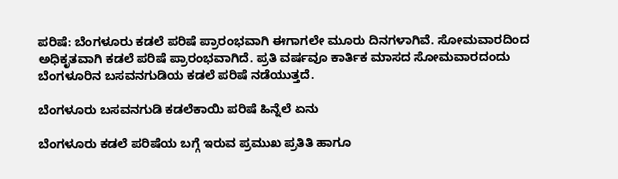ಪರಿಷೆ: ಬೆಂಗಳೂರು ಕಡಲೆ ಪರಿಷೆ ಪ್ರಾರಂಭವಾಗಿ ಈಗಾಗಲೇ ಮೂರು ದಿನಗಳಾಗಿವೆ. ಸೋಮವಾರದಿಂದ ಅಧಿಕೃತವಾಗಿ ಕಡಲೆ ಪರಿಷೆ ಪ್ರಾರಂಭವಾಗಿದೆ. ಪ್ರತಿ ವರ್ಷವೂ ಕಾರ್ತಿಕ ಮಾಸದ ಸೋಮವಾರದಂದು ಬೆಂಗಳೂರಿನ ಬಸವನಗುಡಿಯ ಕಡಲೆ ಪರಿಷೆ ನಡೆಯುತ್ತದೆ.

ಬೆಂಗಳೂರು ಬಸವನಗುಡಿ ಕಡಲೆಕಾಯಿ ಪರಿಷೆ ಹಿನ್ನೆಲೆ ಏನು

ಬೆಂಗಳೂರು ಕಡಲೆ ಪರಿಷೆಯ ಬಗ್ಗೆ ಇರುವ ಪ್ರಮುಖ ಪ್ರತಿತಿ ಹಾಗೂ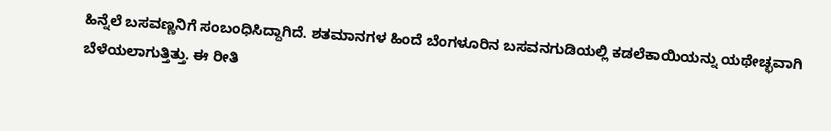ಹಿನ್ನೆಲೆ ಬಸವಣ್ಣನಿಗೆ ಸಂಬಂಧಿಸಿದ್ದಾಗಿದೆ. ಶತಮಾನಗಳ ಹಿಂದೆ ಬೆಂಗಳೂರಿನ ಬಸವನಗುಡಿಯಲ್ಲಿ ಕಡಲೆಕಾಯಿಯನ್ನು ಯಥೇಚ್ಛವಾಗಿ ಬೆಳೆಯಲಾಗುತ್ತಿತ್ತು. ಈ ರೀತಿ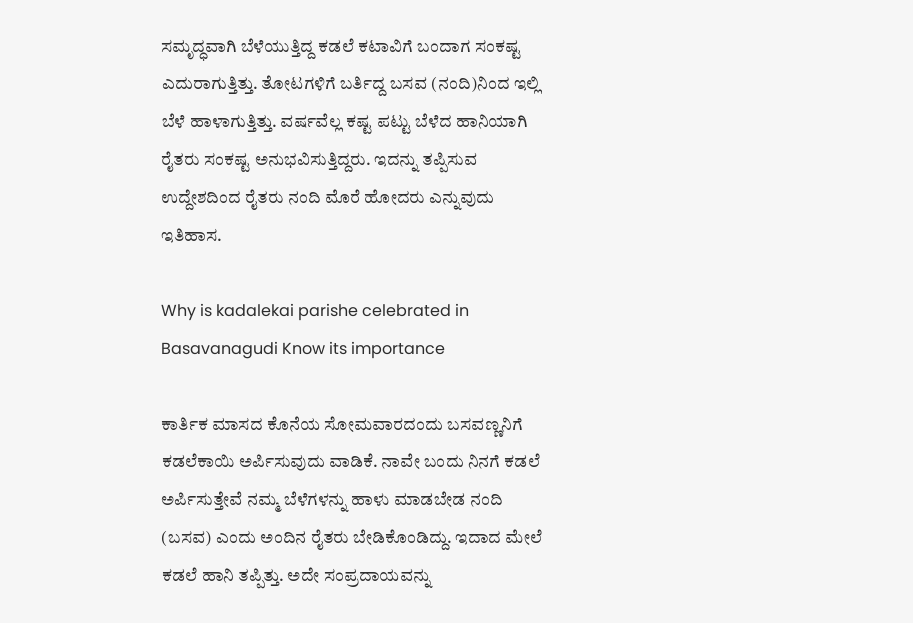ಸಮೃದ್ಧವಾಗಿ ಬೆಳೆಯುತ್ತಿದ್ದ ಕಡಲೆ ಕಟಾವಿಗೆ ಬಂದಾಗ ಸಂಕಷ್ಟ ಎದುರಾಗುತ್ತಿತ್ತು. ತೋಟಗಳಿಗೆ ಬರ್ತಿದ್ದ ಬಸವ (ನಂದಿ)ನಿಂದ ಇಲ್ಲಿ ಬೆಳೆ ಹಾಳಾಗುತ್ತಿತ್ತು. ವರ್ಷವೆಲ್ಲ ಕಷ್ಟ ಪಟ್ಟು ಬೆಳೆದ ಹಾನಿಯಾಗಿ ರೈತರು ಸಂಕಷ್ಟ ಅನುಭವಿಸುತ್ತಿದ್ದರು. ಇದನ್ನು ತಪ್ಪಿಸುವ ಉದ್ದೇಶದಿಂದ ರೈತರು ನಂದಿ ಮೊರೆ ಹೋದರು ಎನ್ನುವುದು ಇತಿಹಾಸ.

Why is kadalekai parishe celebrated in Basavanagudi Know its importance

ಕಾರ್ತಿಕ ಮಾಸದ ಕೊನೆಯ ಸೋಮವಾರದಂದು ಬಸವಣ್ಣನಿಗೆ ಕಡಲೆಕಾಯಿ ಅರ್ಪಿಸುವುದು ವಾಡಿಕೆ. ನಾವೇ ಬಂದು ನಿನಗೆ ಕಡಲೆ ಅರ್ಪಿಸುತ್ತೇವೆ ನಮ್ಮ ಬೆಳೆಗಳನ್ನು ಹಾಳು ಮಾಡಬೇಡ ನಂದಿ (ಬಸವ) ಎಂದು ಅಂದಿನ ರೈತರು ಬೇಡಿಕೊಂಡಿದ್ದು. ಇದಾದ ಮೇಲೆ ಕಡಲೆ ಹಾನಿ ತಪ್ಪಿತ್ತು. ಅದೇ ಸಂಪ್ರದಾಯವನ್ನು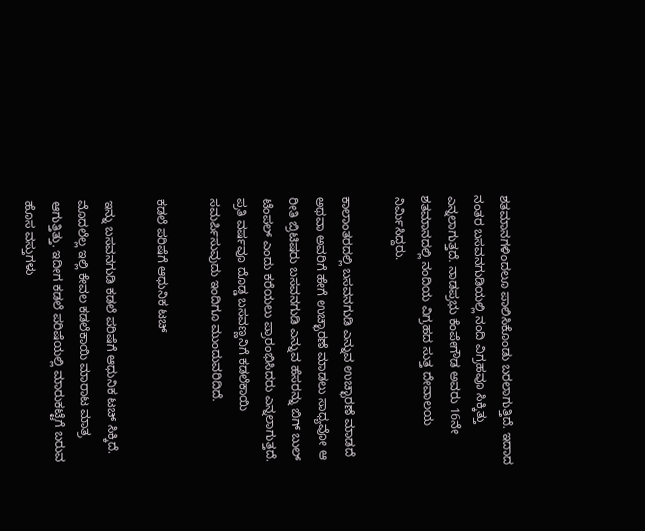ಶತಮಾನಗಳಿಂದಲೂ ಪಾಲಿಸಿಕೊಂಡು ಬರಲಾಗುತ್ತಿದೆ. ಇದಾದ ನಂತರ ಬಸವನಗುಡಿಯಲ್ಲಿ ನಂದಿ ವಿಗ್ರಹವೂ ಸಿಕ್ಕಿತ್ತು ಎನ್ನಲಾಗುತ್ತದೆ. ನಾಡಪ್ರಭು ಕೆಂಪೇಗೌಡ ಅವರು 16ನೇ ಶತಮಾನದಲ್ಲಿ ನಂದಿಯ ವಿಗ್ರಹದ ಸುತ್ತ ದೇವಾಲಯ ನಿರ್ಮಿಸಿದ್ದರು.

ಕಾಲಾಂತರದಲ್ಲಿ ಬಸವನಗುಡಿ ಎನ್ನುವ ಉಚ್ಛಾರಣೆ ಮಾಡದೆ ಅಥವಾ ಅವರಿಗೆ ಹೇಗೆ ಉಚ್ಛಾರಣೆ ಮಾಡಲು ಸಾಧ್ಯವೋ ಆ ರೀತಿ ಬ್ರಿಟಿಷರು ಬಸವನಗುಡಿ ಎನ್ನುವ ಹೆಸರನ್ನು ಬಿಗ್ ಬುಲ್ ಟೆಂಪಲ್ ಎಂದು ಕರೆಯಲು ಪ್ರಾರಂಭಿಸಿದರು ಎನ್ನಲಾಗುತ್ತದೆ. ಪ್ರತಿ ವರ್ಷವೂ ದೊಡ್ಡ ಬಸವಣ್ಣನಿಗೆ ಕಡಲೆಕಾಯಿ ಸಮರ್ಪಿಸುವುದು ಇಂದಿಗೂ ಮುಂದುವರಿದಿದೆ.

ಕಡಲೆ ಪರಿಷೆಗೆ ಆಧುನಿಕ ಟಚ್

ಇನ್ನು ಬಸವನಗುಡಿ ಕಡಲೆ ಪರಿಷೆಗೆ ಆಧುನಿಕ ಟಚ್ ಸಿಕ್ಕಿದೆ. ಮೊದಲೆಲ್ಲ ಇಲ್ಲಿ ಕೇವಲ ಕಡಲೆಕಾಯಿ ಮಾರಾಟ ಮಾತ್ರ ಆಗುತ್ತಿತ್ತು. ಇದೀಗ ಕಡಲೆ ಪರಿಷೆಯಲ್ಲಿ ಮಾರುಕಟ್ಟೆಗೆ ಬರುವ ಹೊಸ ವಸ್ತುಗಳು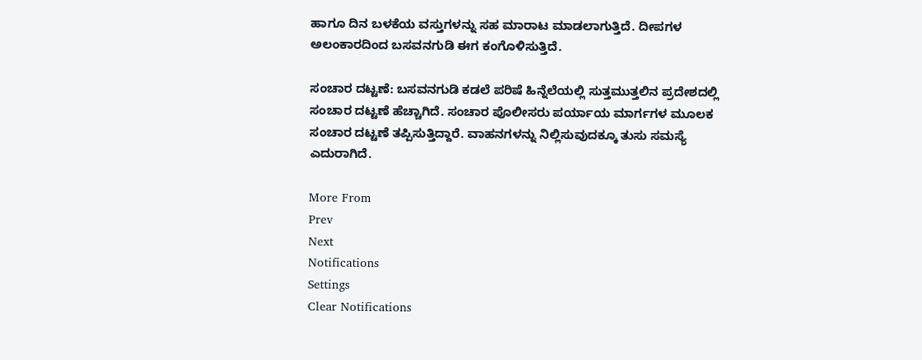ಹಾಗೂ ದಿನ ಬಳಕೆಯ ವಸ್ತುಗಳನ್ನು ಸಹ ಮಾರಾಟ ಮಾಡಲಾಗುತ್ತಿದೆ. ದೀಪಗಳ ಅಲಂಕಾರದಿಂದ ಬಸವನಗುಡಿ ಈಗ ಕಂಗೊಳಿಸುತ್ತಿದೆ.

ಸಂಚಾರ ದಟ್ಟಣೆ: ಬಸವನಗುಡಿ ಕಡಲೆ ಪರಿಷೆ ಹಿನ್ನೆಲೆಯಲ್ಲಿ ಸುತ್ತಮುತ್ತಲಿನ ಪ್ರದೇಶದಲ್ಲಿ ಸಂಚಾರ ದಟ್ಟಣೆ ಹೆಚ್ಚಾಗಿದೆ. ಸಂಚಾರ ಪೊಲೀಸರು ಪರ್ಯಾಯ ಮಾರ್ಗಗಳ ಮೂಲಕ ಸಂಚಾರ ದಟ್ಟಣೆ ತಪ್ಪಿಸುತ್ತಿದ್ದಾರೆ. ವಾಹನಗಳನ್ನು ನಿಲ್ಲಿಸುವುದಕ್ಕೂ ತುಸು ಸಮಸ್ಯೆ ಎದುರಾಗಿದೆ.

More From
Prev
Next
Notifications
Settings
Clear Notifications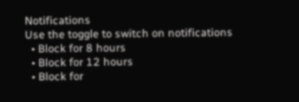Notifications
Use the toggle to switch on notifications
  • Block for 8 hours
  • Block for 12 hours
  • Block for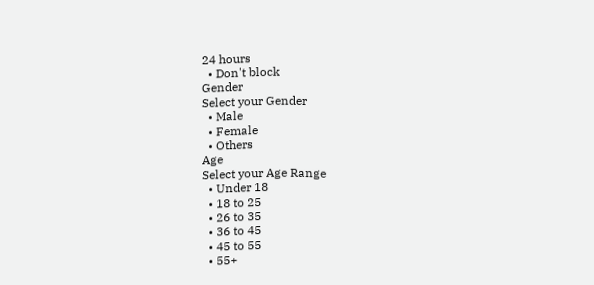24 hours
  • Don't block
Gender
Select your Gender
  • Male
  • Female
  • Others
Age
Select your Age Range
  • Under 18
  • 18 to 25
  • 26 to 35
  • 36 to 45
  • 45 to 55
  • 55+